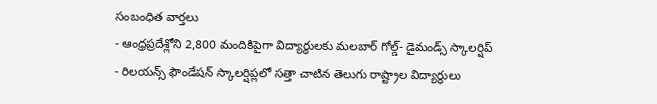సంబంధిత వార్తలు
- ఆంధ్రప్రదేశ్లోని 2,800 మందికిపైగా విద్యార్థులకు మలబార్ గోల్డ్- డైమండ్స్ స్కాలర్షిప్
- రిలయన్స్ ఫౌండేషన్ స్కాలర్షిప్లలో సత్తా చాటిన తెలుగు రాష్ట్రాల విద్యార్థులు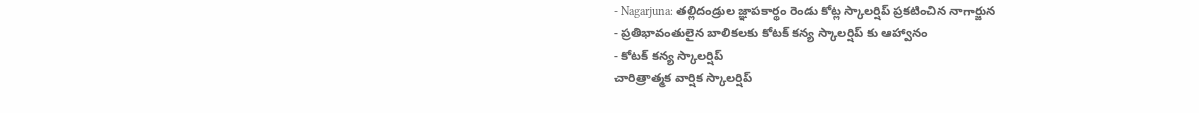- Nagarjuna: తల్లిదండ్రుల జ్ఞాపకార్థం రెండు కోట్ల స్కాలర్షిప్ ప్రకటించిన నాగార్జున
- ప్రతిభావంతులైన బాలికలకు కోటక్ కన్య స్కాలర్షిప్ కు ఆహ్వానం
- కోటక్ కన్య స్కాలర్షిప్
చారిత్రాత్మక వార్షిక స్కాలర్షిప్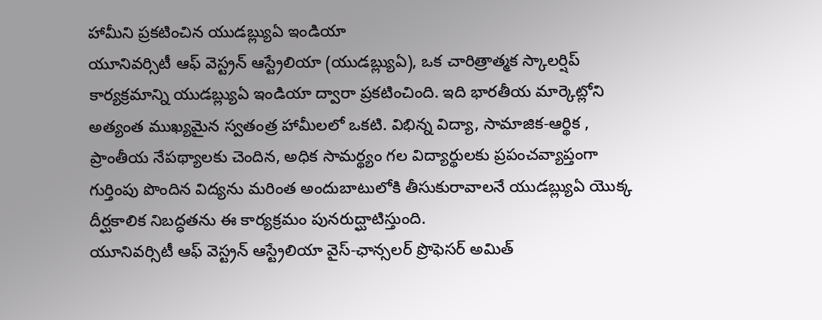హామీని ప్రకటించిన యుడబ్ల్యుఏ ఇండియా
యూనివర్సిటీ ఆఫ్ వెస్ట్రన్ ఆస్ట్రేలియా (యుడబ్ల్యుఏ), ఒక చారిత్రాత్మక స్కాలర్షిప్ కార్యక్రమాన్ని యుడబ్ల్యుఏ ఇండియా ద్వారా ప్రకటించింది. ఇది భారతీయ మార్కెట్లోని అత్యంత ముఖ్యమైన స్వతంత్ర హామీలలో ఒకటి. విభిన్న విద్యా, సామాజిక-ఆర్థిక , ప్రాంతీయ నేపథ్యాలకు చెందిన, అధిక సామర్థ్యం గల విద్యార్థులకు ప్రపంచవ్యాప్తంగా గుర్తింపు పొందిన విద్యను మరింత అందుబాటులోకి తీసుకురావాలనే యుడబ్ల్యుఏ యొక్క దీర్ఘకాలిక నిబద్ధతను ఈ కార్యక్రమం పునరుద్ఘాటిస్తుంది.
యూనివర్సిటీ ఆఫ్ వెస్ట్రన్ ఆస్ట్రేలియా వైస్-ఛాన్సలర్ ప్రొఫెసర్ అమిత్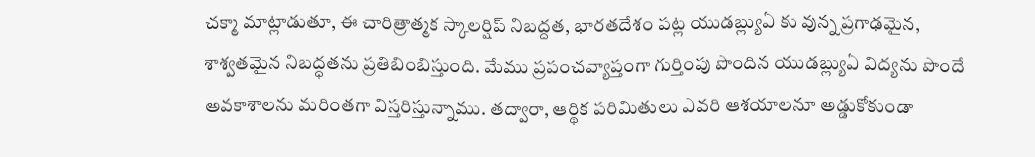చక్మా మాట్లాడుతూ, ఈ చారిత్రాత్మక స్కాలర్షిప్ నిబద్దత, భారతదేశం పట్ల యుడబ్ల్యుఏ కు వున్న ప్రగాఢమైన, శాశ్వతమైన నిబద్ధతను ప్రతిబింబిస్తుంది. మేము ప్రపంచవ్యాప్తంగా గుర్తింపు పొందిన యుడబ్ల్యుఏ విద్యను పొందే అవకాశాలను మరింతగా విస్తరిస్తున్నాము. తద్వారా, ఆర్థిక పరిమితులు ఎవరి ఆశయాలనూ అడ్డుకోకుండా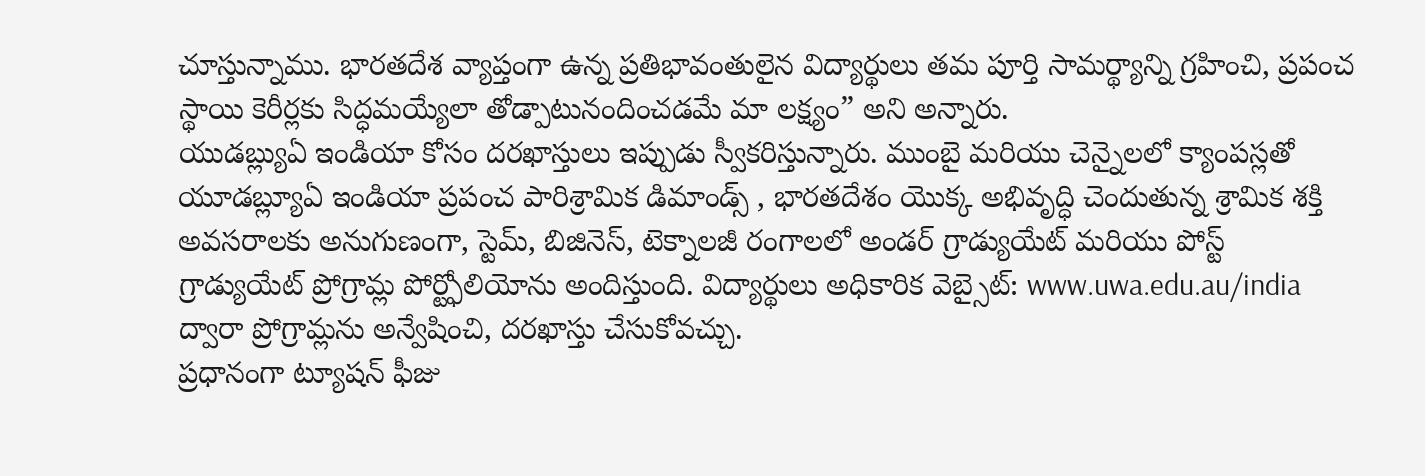చూస్తున్నాము. భారతదేశ వ్యాప్తంగా ఉన్న ప్రతిభావంతులైన విద్యార్థులు తమ పూర్తి సామర్థ్యాన్ని గ్రహించి, ప్రపంచ స్థాయి కెరీర్లకు సిద్ధమయ్యేలా తోడ్పాటునందించడమే మా లక్ష్యం” అని అన్నారు.
యుడబ్ల్యుఏ ఇండియా కోసం దరఖాస్తులు ఇప్పుడు స్వీకరిస్తున్నారు. ముంబై మరియు చెన్నైలలో క్యాంపస్లతో యూడబ్ల్యూఏ ఇండియా ప్రపంచ పారిశ్రామిక డిమాండ్స్ , భారతదేశం యొక్క అభివృద్ధి చెందుతున్న శ్రామిక శక్తి అవసరాలకు అనుగుణంగా, స్టెమ్, బిజినెస్, టెక్నాలజీ రంగాలలో అండర్ గ్రాడ్యుయేట్ మరియు పోస్ట్ గ్రాడ్యుయేట్ ప్రోగ్రామ్ల పోర్ట్ఫోలియోను అందిస్తుంది. విద్యార్థులు అధికారిక వెబ్సైట్: www.uwa.edu.au/india ద్వారా ప్రోగ్రామ్లను అన్వేషించి, దరఖాస్తు చేసుకోవచ్చు.
ప్రధానంగా ట్యూషన్ ఫీజు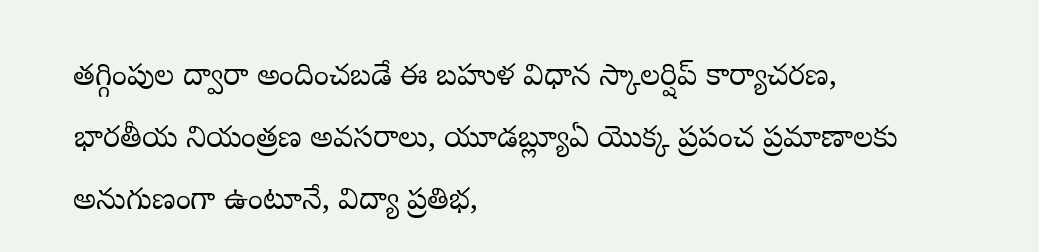తగ్గింపుల ద్వారా అందించబడే ఈ బహుళ విధాన స్కాలర్షిప్ కార్యాచరణ, భారతీయ నియంత్రణ అవసరాలు, యూడబ్ల్యూఏ యొక్క ప్రపంచ ప్రమాణాలకు అనుగుణంగా ఉంటూనే, విద్యా ప్రతిభ,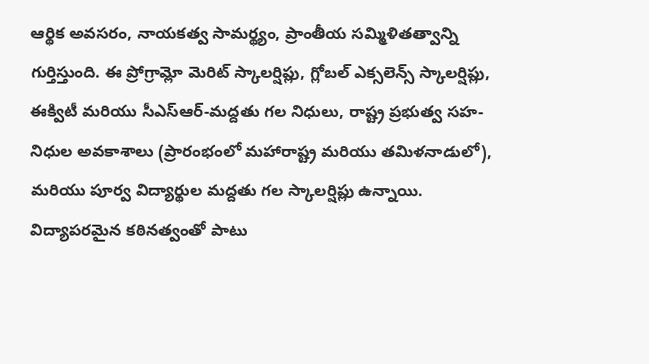ఆర్థిక అవసరం, నాయకత్వ సామర్థ్యం, ప్రాంతీయ సమ్మిళితత్వాన్ని గుర్తిస్తుంది. ఈ ప్రోగ్రామ్లో మెరిట్ స్కాలర్షిప్లు, గ్లోబల్ ఎక్సలెన్స్ స్కాలర్షిప్లు, ఈక్విటీ మరియు సీఎస్ఆర్-మద్దతు గల నిధులు, రాష్ట్ర ప్రభుత్వ సహ-నిధుల అవకాశాలు (ప్రారంభంలో మహారాష్ట్ర మరియు తమిళనాడులో), మరియు పూర్వ విద్యార్థుల మద్దతు గల స్కాలర్షిప్లు ఉన్నాయి.
విద్యాపరమైన కఠినత్వంతో పాటు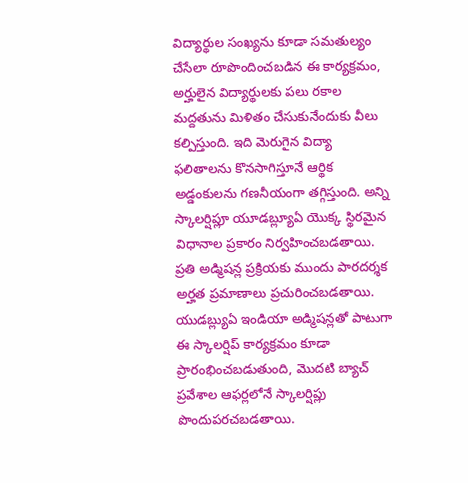విద్యార్థుల సంఖ్యను కూడా సమతుల్యం చేసేలా రూపొందించబడిన ఈ కార్యక్రమం, అర్హులైన విద్యార్థులకు పలు రకాల మద్దతును మిళితం చేసుకునేందుకు వీలు కల్పిస్తుంది. ఇది మెరుగైన విద్యా ఫలితాలను కొనసాగిస్తూనే ఆర్థిక అడ్డంకులను గణనీయంగా తగ్గిస్తుంది. అన్ని స్కాలర్షిప్లూ యూడబ్ల్యూఏ యొక్క స్థిరమైన విధానాల ప్రకారం నిర్వహించబడతాయి. ప్రతి అడ్మిషన్ల ప్రక్రియకు ముందు పారదర్శక అర్హత ప్రమాణాలు ప్రచురించబడతాయి.
యుడబ్ల్యుఏ ఇండియా అడ్మిషన్లతో పాటుగా ఈ స్కాలర్షిప్ కార్యక్రమం కూడా ప్రారంభించబడుతుంది, మొదటి బ్యాచ్ ప్రవేశాల ఆఫర్లలోనే స్కాలర్షిప్లు పొందుపరచబడతాయి.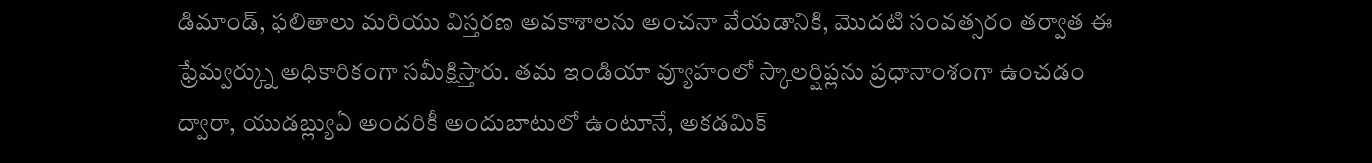డిమాండ్, ఫలితాలు మరియు విస్తరణ అవకాశాలను అంచనా వేయడానికి, మొదటి సంవత్సరం తర్వాత ఈ ఫ్రేమ్వర్క్ను అధికారికంగా సమీక్షిస్తారు. తమ ఇండియా వ్యూహంలో స్కాలర్షిప్లను ప్రధానాంశంగా ఉంచడం ద్వారా, యుడబ్ల్యుఏ అందరికీ అందుబాటులో ఉంటూనే, అకడమిక్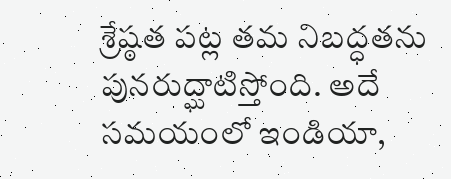శ్రేష్ఠత పట్ల తమ నిబద్ధతను పునరుద్ఘాటిస్తోంది. అదే సమయంలో ఇండియా,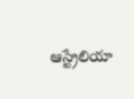ఆస్ట్రేలియా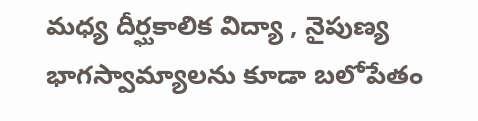మధ్య దీర్ఘకాలిక విద్యా , నైపుణ్య భాగస్వామ్యాలను కూడా బలోపేతం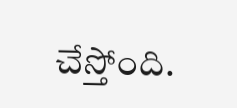చేస్తోంది.